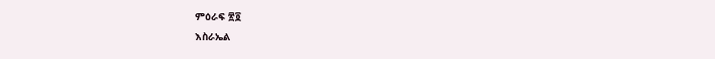ምዕራፍ ፳፬
እስራኤል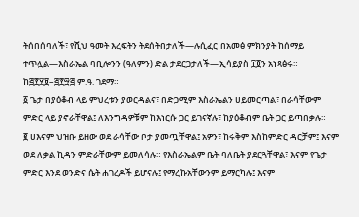ትሰበሰባለች፣ የሺህ ዓመት እረፍትን ትደሰትበታለች—ሉሲፈር በአመፅ ምክንያት ከሰማይ ተጥሏል—እስራኤል ባቢሎንን (ዓለምን) ድል ታደርጋታለች—ኢሳይያስ ፲፬ን አነጻፅሩ። ከ፭፻፶፱–፭፻፵፭ ም.ዓ. ገደማ።
፩ ጌታ በያዕቆብ ላይ ምህረቱን ያወርዳልና፣ በድጋሚም እስራኤልን ሀይመርጣል፣ በራሳቸውም ምድር ላይ ያኖራቸዋል፤ ለእንግዳዎቹም ከእነርሱ ጋር ይገናኛሉ፣ ከያዕቆብም ቤት ጋር ይጣበቃሉ።
፪ ሀእናም ህዝቡ ይዘው ወደ ራሳቸው ቦታ ያመጧቸዋል፤ አዎን፣ ከሩቅም እስከምድር ዳርቻም፤ እናም ወደ ለቃል ኪዳን ምድራቸውም ይመለሳሉ። የእስራኤልም ቤት ባለቤት ያደርጓቸዋል፣ እናም የጌታ ምድር እንደ ወንድና ሴት ሐገረዶች ይሆናሉ፤ የማረኩአቸውንም ይማርካሉ፤ እናም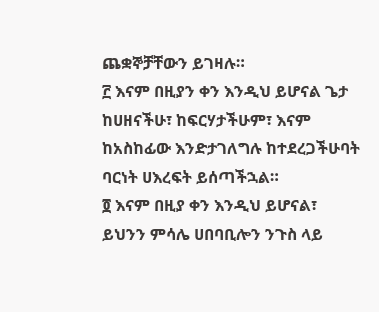ጨቋኞቻቸውን ይገዛሉ።
፫ እናም በዚያን ቀን እንዲህ ይሆናል ጌታ ከሀዘናችሁ፣ ከፍርሃታችሁም፣ እናም ከአስከፊው እንድታገለግሉ ከተደረጋችሁባት ባርነት ሀእረፍት ይሰጣችኋል።
፬ እናም በዚያ ቀን እንዲህ ይሆናል፣ ይህንን ምሳሌ ሀበባቢሎን ንጉስ ላይ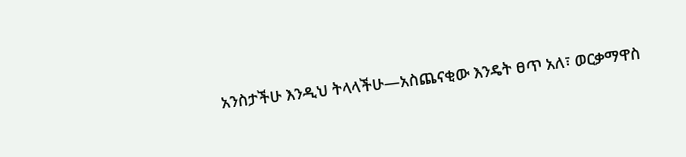አንስታችሁ እንዲህ ትላላችሁ—አስጨናቂው እንዴት ፀጥ አለ፣ ወርቃማዋስ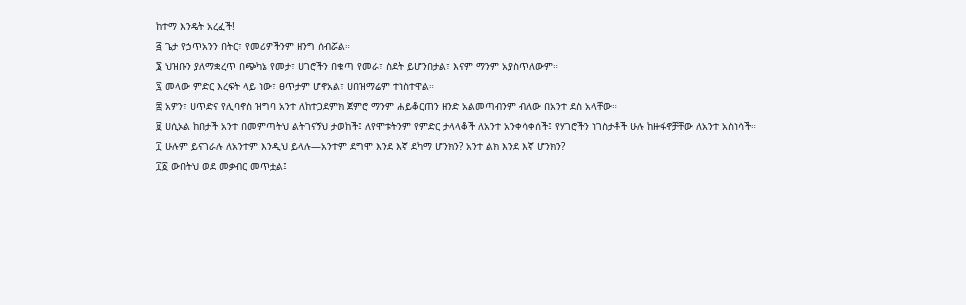ከተማ እንዴት አረፈች!
፭ ጌታ የኃጥአንን በትር፣ የመሪዎችንም ዘንግ ሰብሯል።
፮ ህዝቡን ያለማቋረጥ በጭካኔ የመታ፣ ሀገሮችን በቁጣ የመራ፣ ስደት ይሆንበታል፣ እናም ማንም አያስጥለውም።
፯ መላው ምድር እረፍት ላይ ነው፣ ፀጥታም ሆኖአል፣ ሀበዝማሬም ተነስተዋል።
፰ አዎን፣ ሀጥድና የሊባኖስ ዝግባ አንተ ለከተጋደምክ ጀምሮ ማንም ሐይቆርጠን ዘንድ አልመጣብንም ብለው በአንተ ደስ አላቸው።
፱ ሀሲኦል ከበታች አንተ በመምጣትህ ልትገናኝህ ታወከች፤ ለየሞቱትንም የምድር ታላላቆች ለአንተ አንቀሳቀሰች፤ የሃገሮችን ነገስታቶች ሁሉ ከዙፋኖቻቸው ለአንተ አስነሳች።
፲ ሁሉም ይናገራሉ ለአንተም እንዲህ ይላሉ—አንተም ደግሞ እንደ እኛ ደካማ ሆንክን? አንተ ልክ እንደ እኛ ሆንክን?
፲፩ ውበትህ ወደ መቃብር መጥቷል፤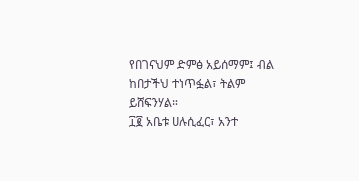የበገናህም ድምፅ አይሰማም፤ ብል ከበታችህ ተነጥፏል፣ ትልም ይሸፍንሃል።
፲፪ አቤቱ ሀሉሲፈር፣ አንተ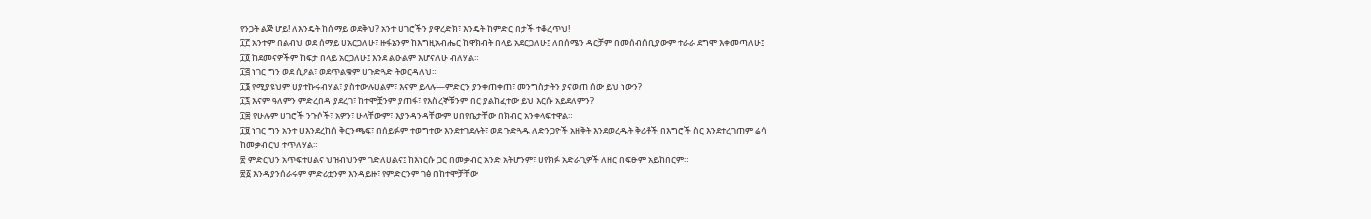የንጋት ልጅ ሆይ! ለእንዴት ከሰማይ ወደቅህ? አንተ ሀገሮችን ያዋረድክ፣ እንዴት ከምድር በታች ተቆረጥህ!
፲፫ አንተም በልብህ ወደ ሰማይ ሀአርጋለሁ፣ ዙፋኔንም ከእግዚአብሔር ከዋክብት በላይ አደርጋለሁ፤ ለበሰሜን ዳርቻም በመሰብሰቢያውም ተራራ ደግሞ እቀመጣለሁ፤
፲፬ ከደመናዎችም ከፍታ በላይ አርጋለሁ፤ እንደ ልዑልም እሆናለሁ ብለሃል።
፲፭ ነገር ግን ወደ ሲዖል፣ ወደጥልቁም ሀጉድጓድ ትወርዳለህ።
፲፮ የሚያዩህም ሀያተኩሩብሃል፣ ያስተውሉሀልም፣ እናም ይላሉ—ምድርን ያንቀጠቀጠ፣ መንግስታትን ያናወጠ ሰው ይህ ነውን?
፲፯ እናም ዓለምን ምድረበዳ ያደረገ፣ ከተሞቿንም ያጠፋ፣ የእስረኞቹንም በር ያልከፈተው ይህ እርሱ አይደለምን?
፲፰ የሁሉም ሀገሮች ንጉሶች፣ አዎን፣ ሁላቸውም፣ እያንዳንዳቸውም ሀበየቤታቸው በክብር አንቀላፍተዋል።
፲፱ ነገር ግን አንተ ሀእንደረከሰ ቅርንጫፍ፣ በሰይፉም ተወግተው እንደተገደሉት፣ ወደ ጉድጓዱ ለድንጋዮች አዘቅት እንደወረዱት ቅሪቶች በእግሮች ስር እንደተረገጠም ሬሳ ከመቃብርህ ተጥለሃል።
፳ ምድርህን አጥፍተሀልና ህዝብህንም ገድለሀልና፤ ከእነርሱ ጋር በመቃብር አንድ አትሆንም፣ ሀየክፉ አድራጊዎች ለዘር በፍፁም አይከበርም።
፳፩ እንዳያንሰራሩም ምድሪቷንም እንዳይዙ፣ የምድርንም ገፅ በከተሞቻቸው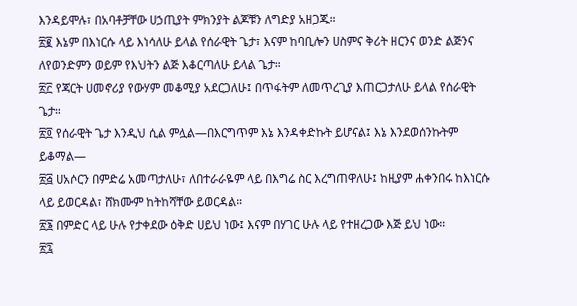እንዳይሞሉ፣ በአባቶቻቸው ሀኃጢያት ምክንያት ልጆቹን ለግድያ አዘጋጁ።
፳፪ እኔም በእነርሱ ላይ እነሳለሁ ይላል የሰራዊት ጌታ፣ እናም ከባቢሎን ሀስምና ቅሪት ዘርንና ወንድ ልጅንና ለየወንድምን ወይም የእህትን ልጅ እቆርጣለሁ ይላል ጌታ።
፳፫ የጃርት ሀመኖሪያ የውሃም መቆሚያ አደርጋለሁ፤ በጥፋትም ለመጥረጊያ እጠርጋታለሁ ይላል የሰራዊት ጌታ።
፳፬ የሰራዊት ጌታ እንዲህ ሲል ምሏል—በእርግጥም እኔ እንዳቀድኩት ይሆናል፤ እኔ እንደወሰንኩትም ይቆማል—
፳፭ ሀአሶርን በምድሬ አመጣታለሁ፣ ለበተራራዬም ላይ በእግሬ ስር እረግጠዋለሁ፤ ከዚያም ሐቀንበሩ ከእነርሱ ላይ ይወርዳል፣ ሸክሙም ከትከሻቸው ይወርዳል።
፳፮ በምድር ላይ ሁሉ የታቀደው ዕቅድ ሀይህ ነው፤ እናም በሃገር ሁሉ ላይ የተዘረጋው እጅ ይህ ነው።
፳፯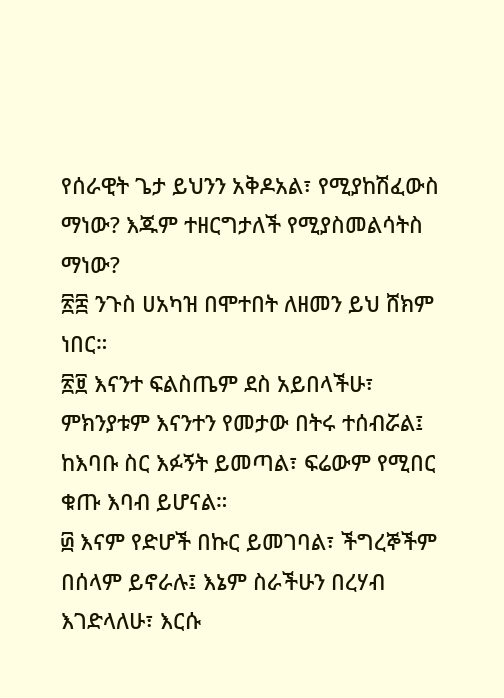የሰራዊት ጌታ ይህንን አቅዶአል፣ የሚያከሽፈውስ ማነው? እጁም ተዘርግታለች የሚያስመልሳትስ ማነው?
፳፰ ንጉስ ሀአካዝ በሞተበት ለዘመን ይህ ሸክም ነበር።
፳፱ እናንተ ፍልስጤም ደስ አይበላችሁ፣ ምክንያቱም እናንተን የመታው በትሩ ተሰብሯል፤ ከእባቡ ስር እፉኝት ይመጣል፣ ፍሬውም የሚበር ቁጡ እባብ ይሆናል።
፴ እናም የድሆች በኩር ይመገባል፣ ችግረኞችም በሰላም ይኖራሉ፤ እኔም ስራችሁን በረሃብ እገድላለሁ፣ እርሱ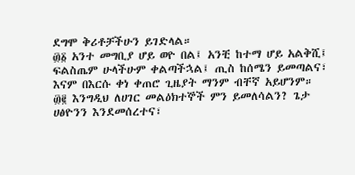ደግሞ ቅሪቶቻችሁን ይገድላል።
፴፩ አንተ መግቢያ ሆይ ወዮ በል፤ አንቺ ከተማ ሆይ አልቅሺ፤ ፍልስጤም ሁላችሁም ቀልጣችኋል፤ ጢስ ከሰሜን ይመጣልና፣ እናም በእርሱ ቀነ ቀጠሮ ጊዜያት ማንም ብቸኛ አይሆንም።
፴፪ እንግዲህ ለሀገር መልዕክተኞች ምን ይመለሳልን? ጌታ ሀፅዮንን እንደመሰረተና፣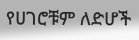የሀገሮቹም ለድሆች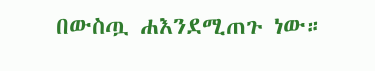በውስጧ ሐእንደሚጠጉ ነው።